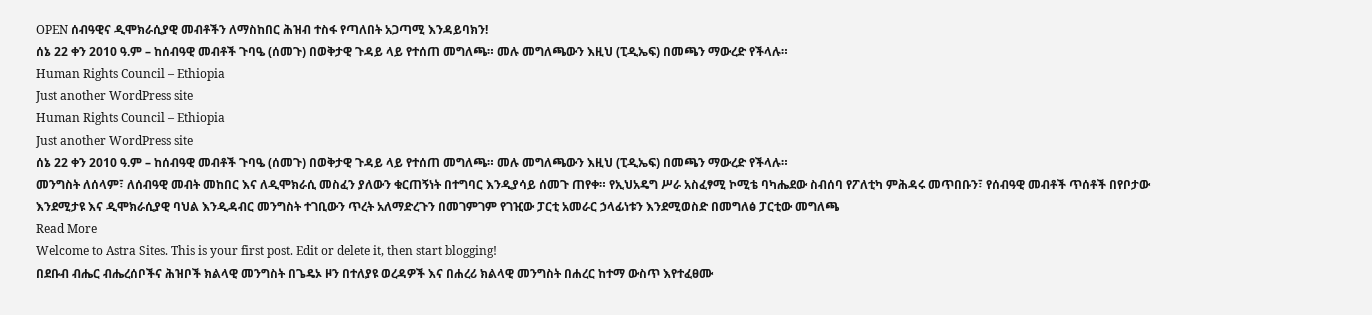OPEN ሰብዓዊና ዲሞክራሲያዊ መብቶችን ለማስከበር ሕዝብ ተስፋ የጣለበት አጋጣሚ እንዳይባክን!
ሰኔ 22 ቀን 2010 ዓ.ም – ከሰብዓዊ መብቶች ጉባዔ (ሰመጉ) በወቅታዊ ጉዳይ ላይ የተሰጠ መግለጫ። መሉ መግለጫውን እዚህ (ፒዲኤፍ) በመጫን ማውረድ የችላሉ።
Human Rights Council – Ethiopia
Just another WordPress site
Human Rights Council – Ethiopia
Just another WordPress site
ሰኔ 22 ቀን 2010 ዓ.ም – ከሰብዓዊ መብቶች ጉባዔ (ሰመጉ) በወቅታዊ ጉዳይ ላይ የተሰጠ መግለጫ። መሉ መግለጫውን እዚህ (ፒዲኤፍ) በመጫን ማውረድ የችላሉ።
መንግስት ለሰላም፣ ለሰብዓዊ መብት መከበር እና ለዲሞክራሲ መስፈን ያለውን ቁርጠኝነት በተግባር እንዲያሳይ ሰመጉ ጠየቀ። የኢህአዴግ ሥራ አስፈፃሚ ኮሚቴ ባካሔደው ስብሰባ የፖለቲካ ምሕዳሩ መጥበቡን፣ የሰብዓዊ መብቶች ጥሰቶች በየቦታው እንደሚታዩ እና ዲሞክራሲያዊ ባህል እንዲዳብር መንግስት ተገቢውን ጥረት አለማድረጉን በመገምገም የገዢው ፓርቲ አመራር ኃላፊነቱን እንደሚወስድ በመግለፅ ፓርቲው መግለጫ
Read More
Welcome to Astra Sites. This is your first post. Edit or delete it, then start blogging!
በደቡብ ብሔር ብሔረሰቦችና ሕዝቦች ክልላዊ መንግስት በጌዴኦ ዞን በተለያዩ ወረዳዎች እና በሐረሪ ክልላዊ መንግስት በሐረር ከተማ ውስጥ እየተፈፀሙ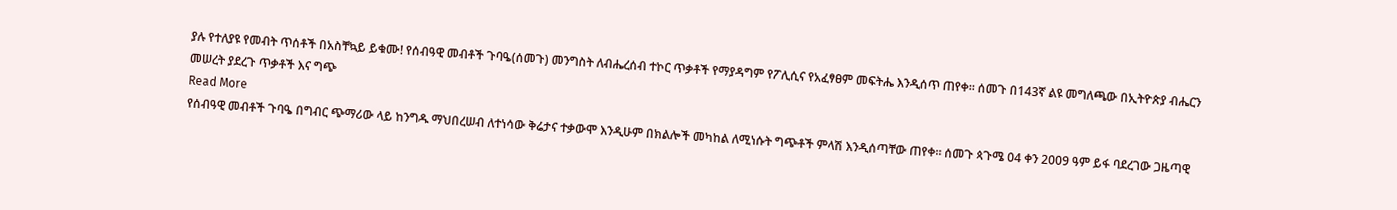ያሉ የተለያዩ የመብት ጥሰቶች በአስቸኳይ ይቁሙ! የሰብዓዊ መብቶች ጉባዔ(ሰመጉ) መንግስት ለብሔረሰብ ተኮር ጥቃቶች የማያዳግም የፖሊሲና የአፈፃፀም መፍትሔ እንዲሰጥ ጠየቀ። ሰመጉ በ143ኛ ልዩ መግለጫው በኢትዮጵያ ብሔርን መሠረት ያደረጉ ጥቃቶች እና ግጭ
Read More
የሰብዓዊ መብቶች ጉባዔ በግብር ጭማሪው ላይ ከንግዱ ማህበረሠብ ለተነሳው ቅሬታና ተቃውሞ እንዲሁም በክልሎች መካከል ለሚነሱት ግጭቶች ምላሽ እንዲሰጣቸው ጠየቀ። ሰመጉ ጳጉሜ 04 ቀን 2009 ዓም ይፋ ባደረገው ጋዜጣዊ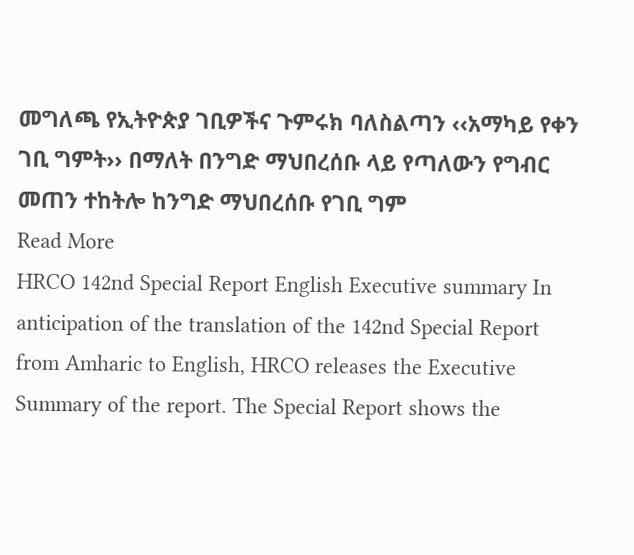መግለጫ የኢትዮጵያ ገቢዎችና ጉምሩክ ባለስልጣን ‹‹አማካይ የቀን ገቢ ግምት›› በማለት በንግድ ማህበረሰቡ ላይ የጣለውን የግብር መጠን ተከትሎ ከንግድ ማህበረሰቡ የገቢ ግም
Read More
HRCO 142nd Special Report English Executive summary In anticipation of the translation of the 142nd Special Report from Amharic to English, HRCO releases the Executive Summary of the report. The Special Report shows the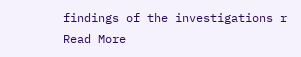findings of the investigations r
Read More